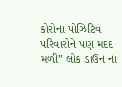કોરોના પોઝિટિવ પરિવારોને પણ મદદ મળી” લોક ડાઉન ના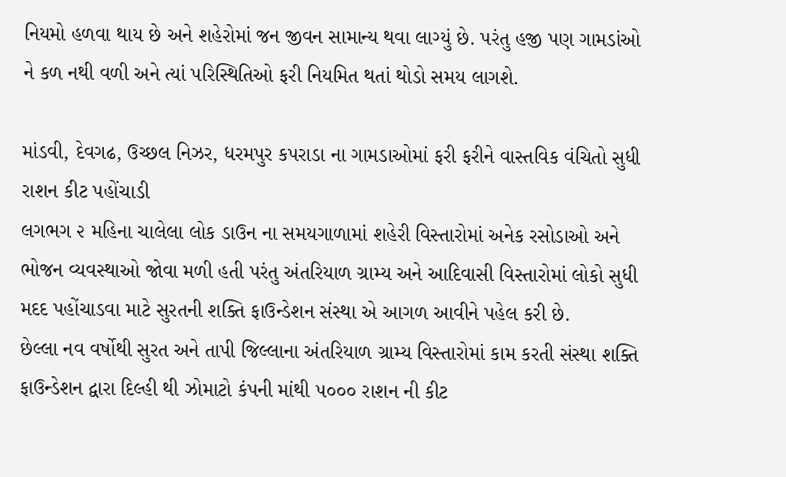નિયમો હળવા થાય છે અને શહેરોમાં જન જીવન સામાન્ય થવા લાગ્યું છે. પરંતુ હજી પણ ગામડાંઓ ને કળ નથી વળી અને ત્યાં પરિસ્થિતિઓ ફરી નિયમિત થતાં થોડો સમય લાગશે.

માંડવી, દેવગઢ, ઉચ્છલ નિઝર, ધરમપુર કપરાડા ના ગામડાઓમાં ફરી ફરીને વાસ્તવિક વંચિતો સુધી રાશન કીટ પહોંચાડી
લગભગ ૨ મહિના ચાલેલા લોક ડાઉન ના સમયગાળામાં શહેરી વિસ્તારોમાં અનેક રસોડાઓ અને ભોજન વ્યવસ્થાઓ જોવા મળી હતી પરંતુ અંતરિયાળ ગ્રામ્ય અને આદિવાસી વિસ્તારોમાં લોકો સુધી મદદ પહોંચાડવા માટે સુરતની શક્તિ ફાઉન્ડેશન સંસ્થા એ આગળ આવીને પહેલ કરી છે.
છેલ્લા નવ વર્ષોથી સુરત અને તાપી જિલ્લાના અંતરિયાળ ગ્રામ્ય વિસ્તારોમાં કામ કરતી સંસ્થા શક્તિ ફાઉન્ડેશન દ્વારા દિલ્હી થી ઝોમાટો કંપની માંથી ૫૦૦૦ રાશન ની કીટ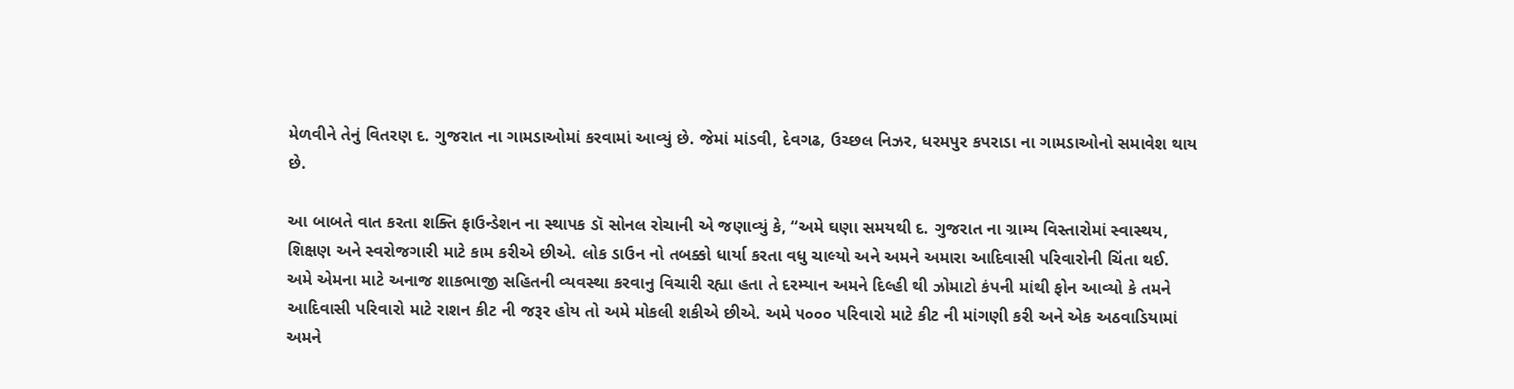મેળવીને તેનું વિતરણ દ. ગુજરાત ના ગામડાઓમાં કરવામાં આવ્યું છે. જેમાં માંડવી, દેવગઢ, ઉચ્છલ નિઝર, ધરમપુર કપરાડા ના ગામડાઓનો સમાવેશ થાય છે.

આ બાબતે વાત કરતા શક્તિ ફાઉન્ડેશન ના સ્થાપક ડૉ સોનલ રોચાની એ જણાવ્યું કે, “અમે ઘણા સમયથી દ. ગુજરાત ના ગ્રામ્ય વિસ્તારોમાં સ્વાસ્થય, શિક્ષણ અને સ્વરોજગારી માટે કામ કરીએ છીએ. લોક ડાઉન નો તબક્કો ધાર્યા કરતા વધુ ચાલ્યો અને અમને અમારા આદિવાસી પરિવારોની ચિંતા થઈ. અમે એમના માટે અનાજ શાકભાજી સહિતની વ્યવસ્થા કરવાનુ વિચારી રહ્યા હતા તે દરમ્યાન અમને દિલ્હી થી ઝોમાટો કંપની માંથી ફોન આવ્યો કે તમને આદિવાસી પરિવારો માટે રાશન કીટ ની જરૂર હોય તો અમે મોકલી શકીએ છીએ. અમે ૫૦૦૦ પરિવારો માટે કીટ ની માંગણી કરી અને એક અઠવાડિયામાં અમને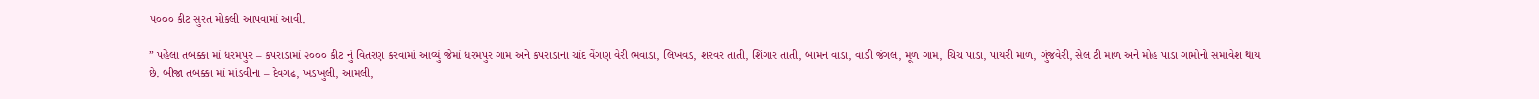૫૦૦૦ કીટ સુરત મોકલી આપવામાં આવી.

” પહેલા તબક્કા માં ધરમપુર – કપરાડામાં ૨૦૦૦ કીટ નું વિતરણ કરવામાં આવ્યું જેમાં ધરમપુર ગામ અને કપરાડાના ચાંદ વેંગણ વેરી ભવાડા, લિખવડ, શરવર તાતી, શિંગાર તાતી, બામન વાડા, વાડી જંગલ, મૂળ ગામ, ચિચ પાડા, પાયરી માળ, ગુંજવેરી, સેલ ટી માળ અને મોહ પાડા ગામોનો સમાવેશ થાય છે. બીજા તબક્કા માં માંડવીના – દેવગઢ, ખડખુલી, આમલી,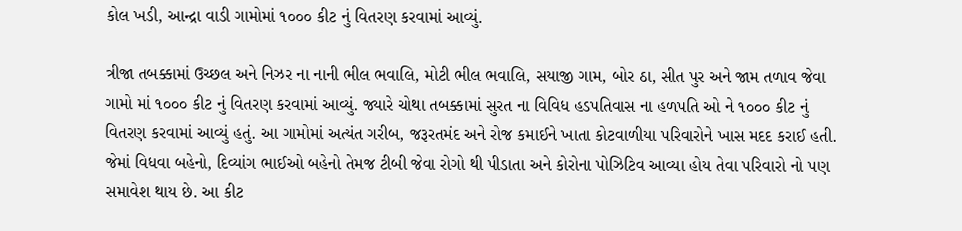કોલ ખડી, આન્દ્રા વાડી ગામોમાં ૧૦૦૦ કીટ નું વિતરણ કરવામાં આવ્યું.

ત્રીજા તબક્કામાં ઉચ્છલ અને નિઝર ના નાની ભીલ ભવાલિ, મોટી ભીલ ભવાલિ, સયાજી ગામ, બોર ઠા, સીત પુર અને જામ તળાવ જેવા ગામો માં ૧૦૦૦ કીટ નું વિતરણ કરવામાં આવ્યું. જ્યારે ચોથા તબક્કામાં સુરત ના વિવિધ હડપતિવાસ ના હળપતિ ઓ ને ૧૦૦૦ કીટ નું વિતરણ કરવામાં આવ્યું હતું. આ ગામોમાં અત્યંત ગરીબ, જરૂરતમંદ અને રોજ કમાઈને ખાતા કોટવાળીયા પરિવારોને ખાસ મદદ કરાઈ હતી. જેમાં વિધવા બહેનો, દિવ્યાંગ ભાઈઓ બહેનો તેમજ ટીબી જેવા રોગો થી પીડાતા અને કોરોના પોઝિટિવ આવ્યા હોય તેવા પરિવારો નો પણ સમાવેશ થાય છે. આ કીટ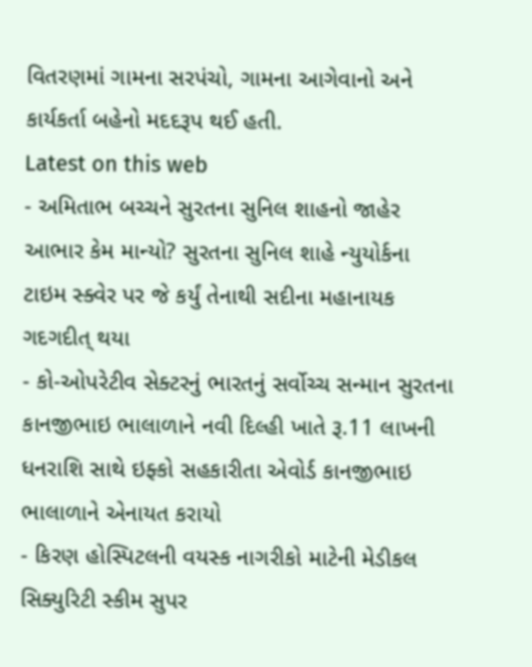વિતરણમાં ગામના સરપંચો, ગામના આગેવાનો અને કાર્યકર્તા બહેનો મદદરૂપ થઈ હતી.
Latest on this web
- અમિતાભ બચ્ચને સુરતના સુનિલ શાહનો જાહેર આભાર કેમ માન્યો? સુરતના સુનિલ શાહે ન્યુયોર્કના ટાઇમ સ્ક્વેર પર જે કર્યું તેનાથી સદીના મહાનાયક ગદગદીત્ થયા
- કો-ઓપરેટીવ સેક્ટરનું ભારતનું સર્વોચ્ચ સન્માન સુરતના કાનજીભાઇ ભાલાળાને નવી દિલ્હી ખાતે રૂ.11 લાખની ધનરાશિ સાથે ઇફ્કો સહકારીતા એવોર્ડ કાનજીભાઇ ભાલાળાને એનાયત કરાયો
- કિરણ હોસ્પિટલની વયસ્ક નાગરીકો માટેની મેડીકલ સિક્યુરિટી સ્કીમ સુપર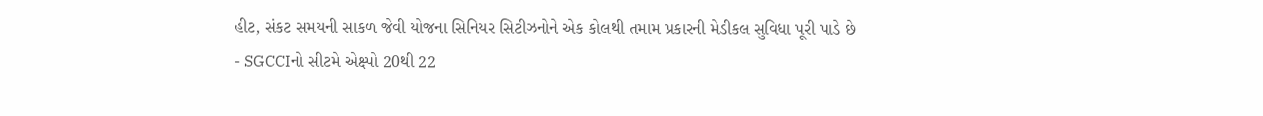હીટ, સંકટ સમયની સાકળ જેવી યોજના સિનિયર સિટીઝનોને એક કોલથી તમામ પ્રકારની મેડીકલ સુવિધા પૂરી પાડે છે
- SGCCIનો સીટમે એક્ષ્પો 20થી 22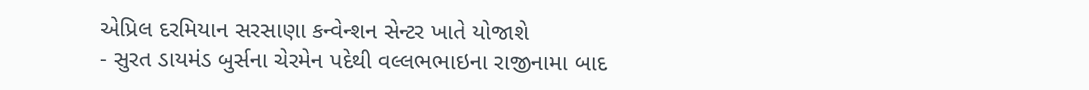એપ્રિલ દરમિયાન સરસાણા કન્વેન્શન સેન્ટર ખાતે યોજાશે
- સુરત ડાયમંડ બુર્સના ચેરમેન પદેથી વલ્લભભાઇના રાજીનામા બાદ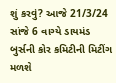શું કરવું? આજે 21/3/24 સાંજે 6 વાગ્યે ડાયમંડ બુર્સની કોર કમિટીની મિટીંગ મળશે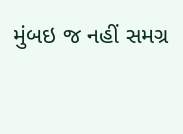મુંબઇ જ નહીં સમગ્ર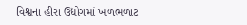વિશ્વના હીરા ઉદ્યોગમાં ખળભળાટ